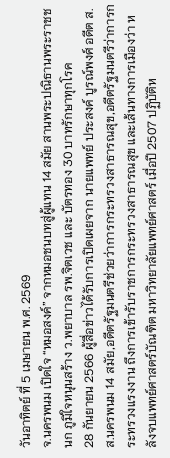วันอาทิตย์ ที่ 5 เมษายน พ.ศ. 2569
จ.นครพนม เปิดใจ “หมอสงค์” จากหมอชนบทสู่ผู้แทน 14 สมัย สานพระปณิธานพระราชชนก ภูมิใจหนุนสร้าง ว.พยาบาล รพ.จิตเวช และ บัตรทอง 30 บาทรักษาทุกโรค
28 กันยายน 2566 ผู้สื่อข่าวได้รับการเปิดเผยจาก นายแพทย์ ประสงค์ บูรณ์พงศ์ อดีต ส.ส.นครพนม 14 สมัย,อดีตรัฐมนตรีช่วยว่าการกระทรวงสาธารณสุข,อดีตรัฐมนตรีว่าการกระทรวงแรงงาน ถึงการเข้ารับราชการกระทรวงสาธารณสุข และเส้นทางการเมืองว่า หลังจบแพทย์ศาสตร์บัณฑิต มหาวิทยาลัยแพทย์ศาสตร์ เมื่อปี 2507 ปฏิบัติห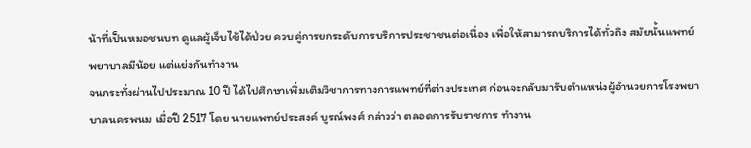น้าที่เป็นหมอชนบท ดูแลผู้เจ็บไข้ได้ป่วย ควบคู่การยกระดับการบริการประชาชนต่อเนื่อง เพื่อให้สามารถบริการได้ทั่วถึง สมัยนั้นแพทย์ พยาบาลมีน้อย แต่แย่งกันทำงาน
จนกระทั่งผ่านไปประมาณ 10 ปี ได้ไปศึกษาเพิ่มเติมวิชาการทางการแพทย์ที่ต่างประเทศ ก่อนจะกลับมารับตำแหน่งผู้อำนวยการโรงพยาบาลนครพนม เมื่อปี 2517 โดย นายแพทย์ประสงค์ บูรณ์พงศ์ กล่าวว่า ตลอดการรับราชการ ทำงาน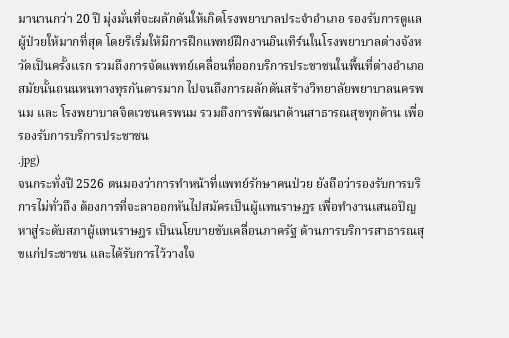มานานกว่า 20 ปี มุ่งมั่นที่จะผลักดันให้เกิดโรงพยาบาลประจำอำเภอ รองรับการดูแลผู้ป่วยให้มากที่สุด โดยริเริ่มให้มีการฝึกแพทย์ฝึกงานอินเทิร์นในโรงพยาบาลต่างจังหวัดเป็นครั้งแรก รวมถึงการจัดแพทย์เคลื่อนที่ออกบริการประชาชนในพื้นที่ต่างอำเภอ สมัยนั้นถนนหนทางทุรกันดารมาก ไปจนถึงการผลักดันสร้างวิทยาลัยพยาบาลนครพนม และ โรงพยาบาลจิตเวชนครพนม รวมถึงการพัฒนาด้านสาธารณสุขทุกด้าน เพื่อรองรับการบริการประชาชน
.jpg)
จนกระทั่งปี 2526 ตนมองว่าการทำหน้าที่แพทย์รักษาคนป่วย ยังถือว่ารองรับการบริการไม่ทั่วถึง ต้องการที่จะลาออกหันไปสมัครเป็นผู้แทนราษฎร เพื่อทำงานเสนอปัญหาสู่ระดับสภาผู้แทนราษฎร เป็นนโยบายขับเคลื่อนภาครัฐ ด้านการบริการสาธารณสุขแก่ประชาชน และได้รับการไว้วางใจ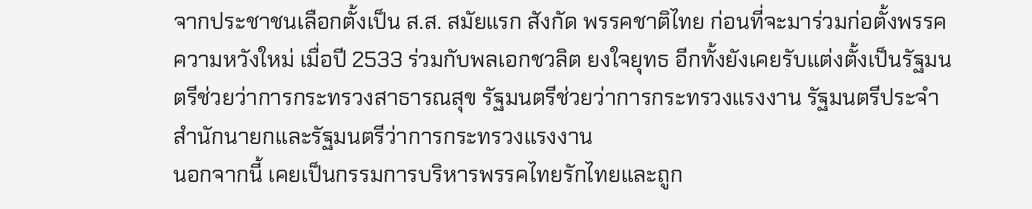จากประชาชนเลือกตั้งเป็น ส.ส. สมัยแรก สังกัด พรรคชาติไทย ก่อนที่จะมาร่วมก่อตั้งพรรคความหวังใหม่ เมื่อปี 2533 ร่วมกับพลเอกชวลิต ยงใจยุทธ อีกทั้งยังเคยรับแต่งตั้งเป็นรัฐมนตรีช่วยว่าการกระทรวงสาธารณสุข รัฐมนตรีช่วยว่าการกระทรวงแรงงาน รัฐมนตรีประจำสำนักนายกและรัฐมนตรีว่าการกระทรวงแรงงาน
นอกจากนี้ เคยเป็นกรรมการบริหารพรรคไทยรักไทยและถูก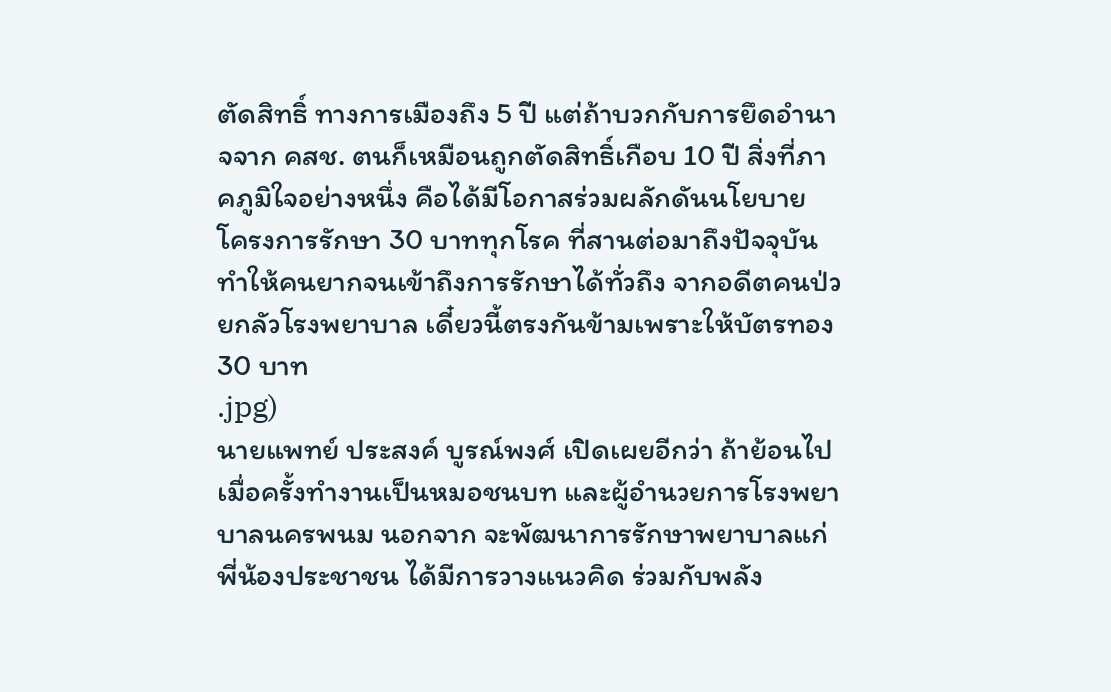ตัดสิทธิ์ ทางการเมืองถึง 5 ปี แต่ถ้าบวกกับการยึดอำนาจจาก คสช. ตนก็เหมือนถูกตัดสิทธิ์เกือบ 10 ปี สิ่งที่ภาคภูมิใจอย่างหนึ่ง คือได้มีโอกาสร่วมผลักดันนโยบาย โครงการรักษา 30 บาททุกโรค ที่สานต่อมาถึงปัจจุบัน ทำให้คนยากจนเข้าถึงการรักษาได้ทั่วถึง จากอดีตคนป่วยกลัวโรงพยาบาล เดี๋ยวนี้ตรงกันข้ามเพราะให้บัตรทอง 30 บาท
.jpg)
นายแพทย์ ประสงค์ บูรณ์พงศ์ เปิดเผยอีกว่า ถ้าย้อนไปเมื่อครั้งทำงานเป็นหมอชนบท และผู้อำนวยการโรงพยาบาลนครพนม นอกจาก จะพัฒนาการรักษาพยาบาลแก่พี่น้องประชาชน ได้มีการวางแนวคิด ร่วมกับพลัง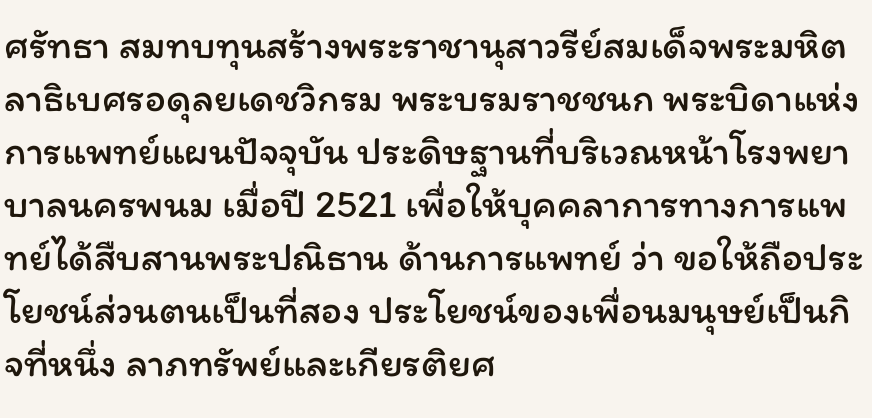ศรัทธา สมทบทุนสร้างพระราชานุสาวรีย์สมเด็จพระมหิตลาธิเบศรอดุลยเดชวิกรม พระบรมราชชนก พระบิดาแห่งการแพทย์แผนปัจจุบัน ประดิษฐานที่บริเวณหน้าโรงพยาบาลนครพนม เมื่อปี 2521 เพื่อให้บุคคลาการทางการแพทย์ได้สืบสานพระปณิธาน ด้านการแพทย์ ว่า ขอให้ถือประโยชน์ส่วนตนเป็นที่สอง ประโยชน์ของเพื่อนมนุษย์เป็นกิจที่หนึ่ง ลาภทรัพย์และเกียรติยศ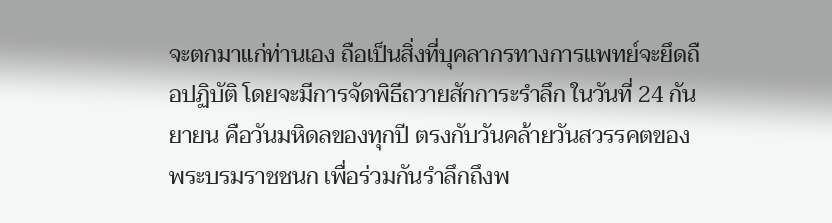จะตกมาแก่ท่านเอง ถือเป็นสิ่งที่บุคลากรทางการแพทย์จะยึดถือปฏิบัติ โดยจะมีการจัดพิธีถวายสักการะรำลึก ในวันที่ 24 กันยายน คือวันมหิดลของทุกปี ตรงกับวันคล้ายวันสวรรคตของพระบรมราชชนก เพื่อร่วมกันรำลึกถึงพ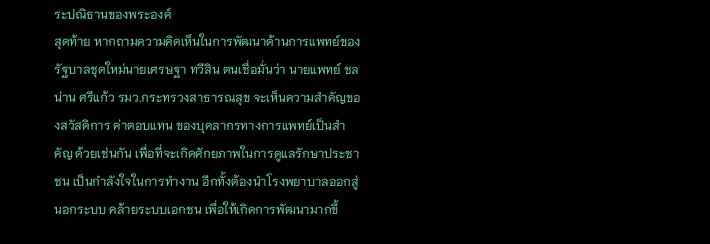ระปณิธานของพระองค์
สุดท้าย หากถามความคิดเห็นในการพัฒนาด้านการแพทย์ของรัฐบาลชุดใหม่นายเศรษฐา ทวีสิน ตนเชื่อมั่นว่า นายแพทย์ ชลน่าน ศรีแก้ว รมว.กระทรวงสาธารณสุข จะเห็นความสำคัญของสวัสดิการ ค่าตอบแทน ของบุคลากรทางการแพทย์เป็นสำคัญ ด้วยเช่นกัน เพื่อที่จะเกิดศักยภาพในการดูแลรักษาประชาชน เป็นกำลังใจในการทำงาน อีกทั้งต้องนำโรงพยาบาลออกสู่นอกระบบ คล้ายระบบเอกชน เพื่อให้เกิดการพัฒนามากขึ้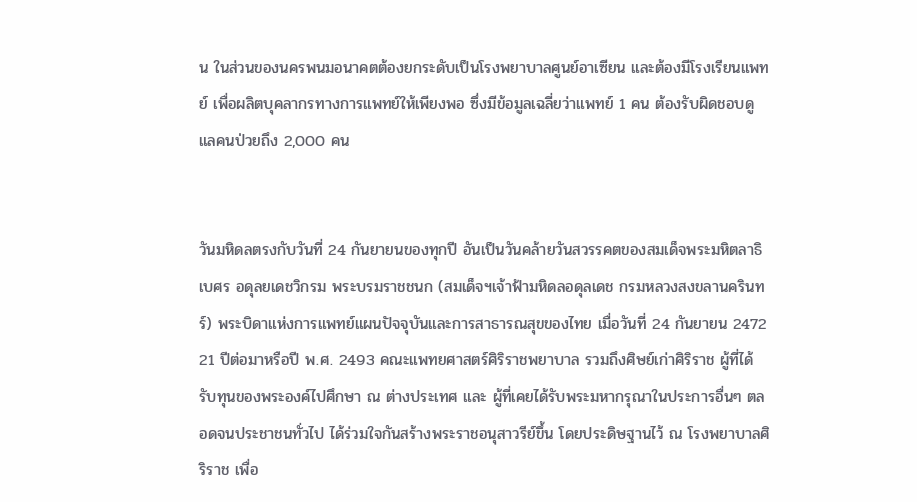น ในส่วนของนครพนมอนาคตต้องยกระดับเป็นโรงพยาบาลศูนย์อาเซียน และต้องมีโรงเรียนแพทย์ เพื่อผลิตบุคลากรทางการแพทย์ให้เพียงพอ ซึ่งมีข้อมูลเฉลี่ยว่าแพทย์ 1 คน ต้องรับผิดชอบดูแลคนป่วยถึง 2,000 คน


วันมหิดลตรงกับวันที่ 24 กันยายนของทุกปี อันเป็นวันคล้ายวันสวรรคตของสมเด็จพระมหิตลาธิเบศร อดุลยเดชวิกรม พระบรมราชชนก (สมเด็จฯเจ้าฟ้ามหิดลอดุลเดช กรมหลวงสงขลานครินทร์) พระบิดาแห่งการแพทย์แผนปัจจุบันและการสาธารณสุขของไทย เมื่อวันที่ 24 กันยายน 2472
21 ปีต่อมาหรือปี พ.ศ. 2493 คณะแพทยศาสตร์ศิริราชพยาบาล รวมถึงศิษย์เก่าศิริราช ผู้ที่ได้รับทุนของพระองค์ไปศึกษา ณ ต่างประเทศ และ ผู้ที่เคยได้รับพระมหากรุณาในประการอื่นๆ ตลอดจนประชาชนทั่วไป ได้ร่วมใจกันสร้างพระราชอนุสาวรีย์ขึ้น โดยประดิษฐานไว้ ณ โรงพยาบาลศิริราช เพื่อ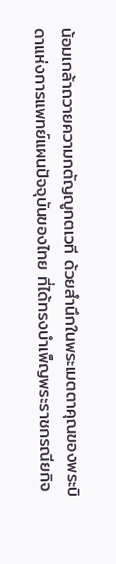น้อมเกล้าถวายความกตัญญูกตเวที ด้วยสำนึกในพระเมตตาคุณของพระบิดาแห่งการแพทย์แผนปัจจุบันของไทย ที่ได้ทรงบำเพ็ญพระราชกรณียกิจ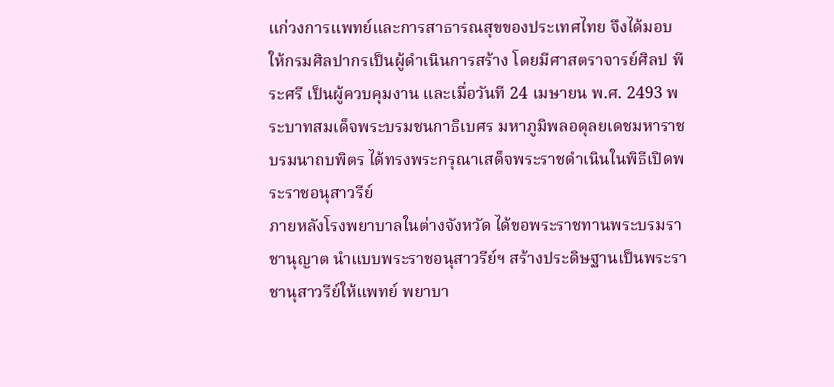แก่วงการแพทย์และการสาธารณสุขของประเทศไทย จึงได้มอบให้กรมศิลปากรเป็นผู้ดำเนินการสร้าง โดยมีศาสตราจารย์ศิลป พีระศรี เป็นผู้ควบคุมงาน และเมื่อวันที 24 เมษายน พ.ศ. 2493 พระบาทสมเด็จพระบรมชนกาธิเบศร มหาภูมิพลอดุลยเดชมหาราช บรมนาถบพิตร ได้ทรงพระกรุณาเสด็จพระราชดำเนินในพิธีเปิดพระราชอนุสาวรีย์
ภายหลังโรงพยาบาลในต่างจังหวัด ได้ขอพระราชทานพระบรมราชานุญาต นำแบบพระราชอนุสาวรีย์ฯ สร้างประดิษฐานเป็นพระราชานุสาวรีย์ให้แพทย์ พยาบา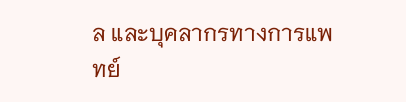ล และบุคลากรทางการแพทย์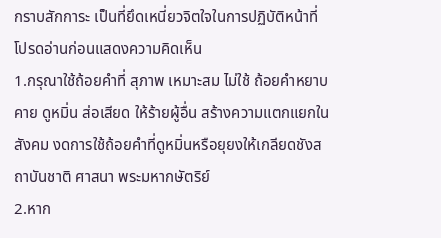กราบสักการะ เป็นที่ยึดเหนี่ยวจิตใจในการปฏิบัติหน้าที่
โปรดอ่านก่อนแสดงความคิดเห็น
1.กรุณาใช้ถ้อยคำที่ สุภาพ เหมาะสม ไม่ใช้ ถ้อยคำหยาบคาย ดูหมิ่น ส่อเสียด ให้ร้ายผู้อื่น สร้างความแตกแยกในสังคม งดการใช้ถ้อยคำที่ดูหมิ่นหรือยุยงให้เกลียดชังสถาบันชาติ ศาสนา พระมหากษัตริย์
2.หาก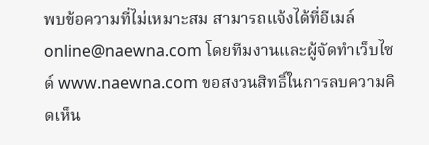พบข้อความที่ไม่เหมาะสม สามารถแจ้งได้ที่อีเมล์ online@naewna.com โดยทีมงานและผู้จัดทำเว็บไซด์ www.naewna.com ขอสงวนสิทธิ์ในการลบความคิดเห็น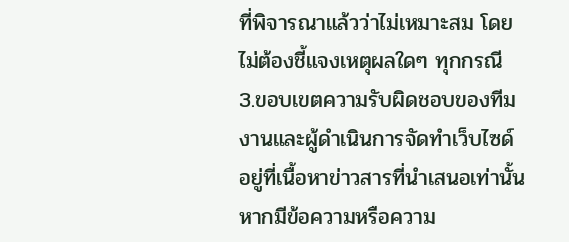ที่พิจารณาแล้วว่าไม่เหมาะสม โดยไม่ต้องชี้แจงเหตุผลใดๆ ทุกกรณี
3.ขอบเขตความรับผิดชอบของทีมงานและผู้ดำเนินการจัดทำเว็บไซด์ อยู่ที่เนื้อหาข่าวสารที่นำเสนอเท่านั้น หากมีข้อความหรือความ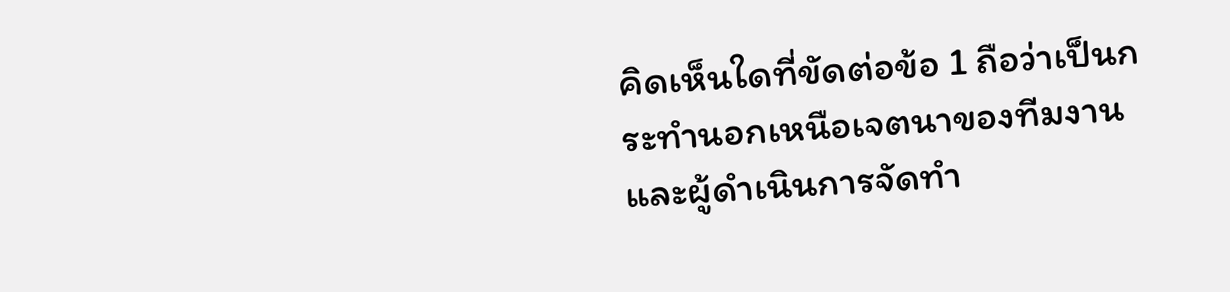คิดเห็นใดที่ขัดต่อข้อ 1 ถือว่าเป็นกระทำนอกเหนือเจตนาของทีมงานและผู้ดำเนินการจัดทำ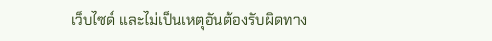เว็บไซด์ และไม่เป็นเหตุอันต้องรับผิดทาง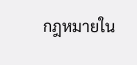กฎหมายใน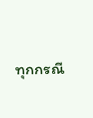ทุกกรณี